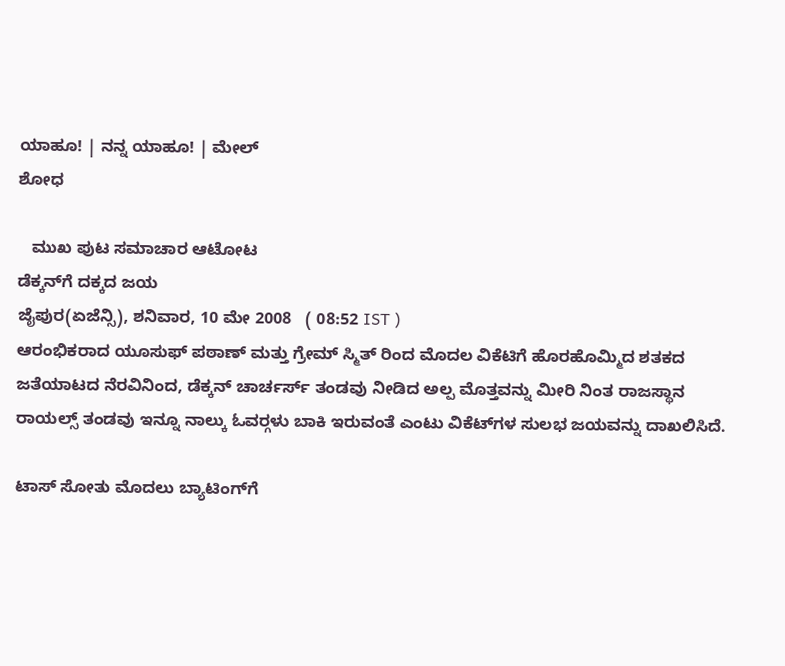ಯಾಹೂ! | ನನ್ನ ಯಾಹೂ! | ಮೇಲ್
ಶೋಧ

   ಮುಖ ಪುಟ ಸಮಾಚಾರ ಆಟೋಟ
ಡೆಕ್ಕನ್‌ಗೆ ದಕ್ಕದ ಜಯ
ಜೈಪುರ(ಏಜೆನ್ಸಿ), ಶನಿವಾರ, 10 ಮೇ 2008   ( 08:52 IST )
ಆರಂಭಿಕರಾದ ಯೂಸುಫ್ ಪಠಾಣ್ ಮತ್ತು ಗ್ರೇಮ್ ಸ್ಮಿತ್ ರಿಂದ ಮೊದಲ ವಿಕೆಟಿಗೆ ಹೊರಹೊಮ್ಮಿದ ಶತಕದ ಜತೆಯಾಟದ ನೆರವಿನಿಂದ, ಡೆಕ್ಕನ್ ಚಾರ್ಚರ್ಸ್ ತಂಡವು ನೀಡಿದ ಅಲ್ಪ ಮೊತ್ತವನ್ನು ಮೀರಿ ನಿಂತ ರಾಜಸ್ಥಾನ ರಾಯಲ್ಸ್ ತಂಡವು ಇನ್ನೂ ನಾಲ್ಕು ಓವರ್‍ಗಳು ಬಾಕಿ ಇರುವಂತೆ ಎಂಟು ವಿಕೆಟ್‌ಗಳ ಸುಲಭ ಜಯವನ್ನು ದಾಖಲಿಸಿದೆ.

ಟಾಸ್ ಸೋತು ಮೊದಲು ಬ್ಯಾಟಿಂಗ್‍ಗೆ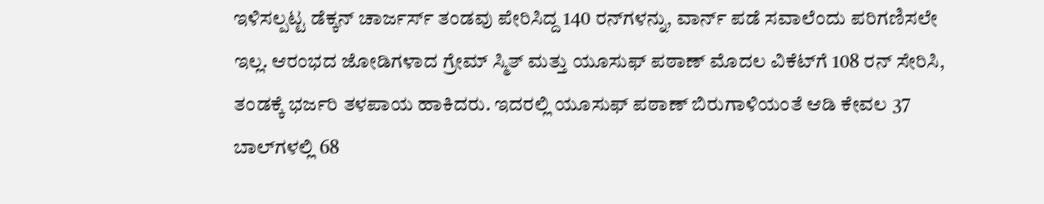ಇಳಿಸಲ್ಪಟ್ಟ ಡೆಕ್ಕನ್ ಚಾರ್ಜರ್ಸ್ ತಂಡವು ಪೇರಿಸಿದ್ದ 140 ರನ್‌‍ಗಳನ್ನು, ವಾರ್ನ್ ಪಡೆ ಸವಾಲೆಂದು ಪರಿಗಣಿಸಲೇ ಇಲ್ಲ. ಆರಂಭದ ಜೋಡಿಗಳಾದ ಗ್ರೇಮ್ ಸ್ಮಿತ್ ಮತ್ತು ಯೂಸುಫ್ ಪಠಾಣ್ ಮೊದಲ ವಿಕೆಟ್‍‌‌‌ಗೆ 108 ರನ್ ಸೇರಿಸಿ, ತಂಡಕ್ಕೆ ಭರ್ಜರಿ ತಳಪಾಯ ಹಾಕಿದರು. ಇದರಲ್ಲಿ ಯೂಸುಫ್ ಪಠಾಣ್ ಬಿರುಗಾಳಿಯಂತೆ ಆಡಿ ಕೇವಲ 37 ಬಾಲ್‌ಗಳಲ್ಲಿ 68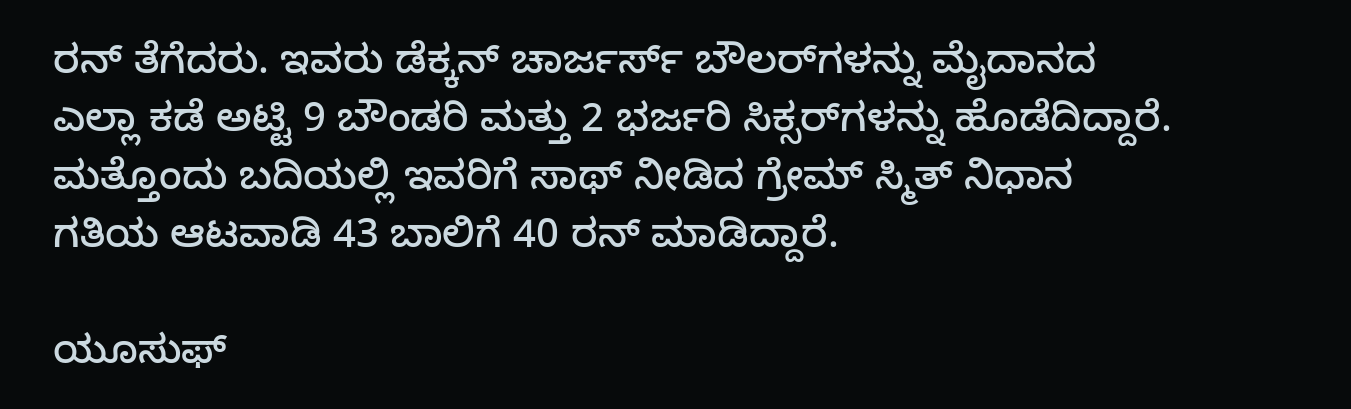ರನ್ ತೆಗೆದರು. ಇವರು ಡೆಕ್ಕನ್ ಚಾರ್ಜರ್ಸ್ ಬೌಲರ್‌ಗಳನ್ನು ಮೈದಾನದ ಎಲ್ಲಾ ಕಡೆ ಅಟ್ಟಿ 9 ಬೌಂಡರಿ ಮತ್ತು 2 ಭರ್ಜರಿ ಸಿಕ್ಸರ್‌ಗಳನ್ನು ಹೊಡೆದಿದ್ದಾರೆ. ಮತ್ತೊಂದು ಬದಿಯಲ್ಲಿ ಇವರಿಗೆ ಸಾಥ್ ನೀಡಿದ ಗ್ರೇಮ್ ಸ್ಮಿತ್ ನಿಧಾನ ಗತಿಯ ಆಟವಾಡಿ 43 ಬಾಲಿಗೆ 40 ರನ್ ಮಾಡಿದ್ದಾರೆ.

ಯೂಸುಫ್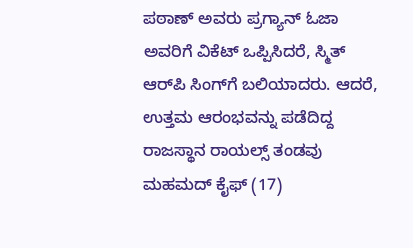ಪಠಾಣ್ ಅವರು ಪ್ರಗ್ಯಾನ್ ಓಜಾ ಅವರಿಗೆ ವಿಕೆಟ್ ಒಪ್ಪಿಸಿದರೆ, ಸ್ಮಿತ್ ಆರ್‌ಪಿ ಸಿಂಗ್‌ಗೆ ಬಲಿಯಾದರು. ಆದರೆ, ಉತ್ತಮ ಆರಂಭವನ್ನು ಪಡೆದಿದ್ದ ರಾಜಸ್ಥಾನ ರಾಯಲ್ಸ್ ತಂಡವು ಮಹಮದ್ ಕೈಫ್ (17)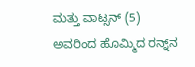ಮತ್ತು ವಾಟ್ಸನ್ (5) ಅವರಿಂದ ಹೊಮ್ಮಿದ ರನ್ನ್‌ನ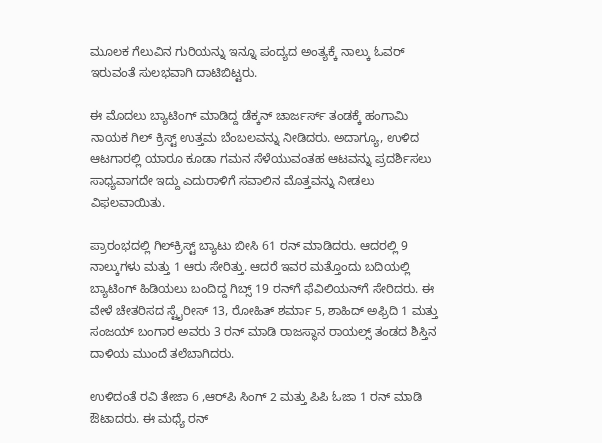ಮೂಲಕ ಗೆಲುವಿನ ಗುರಿಯನ್ನು ಇನ್ನೂ ಪಂದ್ಯದ ಅಂತ್ಯಕ್ಕೆ ನಾಲ್ಕು ಓವರ್ ಇರುವಂತೆ ಸುಲಭವಾಗಿ ದಾಟಿಬಿಟ್ಟರು.

ಈ ಮೊದಲು ಬ್ಯಾಟಿಂಗ್ ಮಾಡಿದ್ದ ಡೆಕ್ಕನ್ ಚಾರ್ಜರ್ಸ್ ತಂಡಕ್ಕೆ ಹಂಗಾಮಿ ನಾಯಕ ಗಿಲ್ ಕ್ರಿಸ್ಟ್ ಉತ್ತಮ ಬೆಂಬಲವನ್ನು ನೀಡಿದರು. ಅದಾಗ್ಯೂ, ಉಳಿದ ಆಟಗಾರಲ್ಲಿ ಯಾರೂ ಕೂಡಾ ಗಮನ ಸೆಳೆಯುವಂತಹ ಆಟವನ್ನು ಪ್ರದರ್ಶಿಸಲು ಸಾಧ್ಯವಾಗದೇ ಇದ್ದು ಎದುರಾಳಿಗೆ ಸವಾಲಿನ ಮೊತ್ತವನ್ನು ನೀಡಲು ವಿಫಲವಾಯಿತು.

ಪ್ರಾರಂಭದಲ್ಲಿ ಗಿಲ್‌ಕ್ರಿಸ್ಟ್ ಬ್ಯಾಟು ಬೀಸಿ 61 ರನ್ ಮಾಡಿದರು. ಆದರಲ್ಲಿ 9 ನಾಲ್ಕುಗಳು ಮತ್ತು 1 ಆರು ಸೇರಿತ್ತು. ಆದರೆ ಇವರ ಮತ್ತೊಂದು ಬದಿಯಲ್ಲಿ ಬ್ಯಾಟಿಂಗ್ ಹಿಡಿಯಲು ಬಂದಿದ್ದ ಗಿಬ್ಸ್ 19 ರನ್‌ಗೆ ಫೆವಿಲಿಯನ್‌ಗೆ ಸೇರಿದರು. ಈ ವೇಳೆ ಚೇತರಿಸದ ಸ್ಟೈರೀಸ್ 13, ರೋಹಿತ್ ಶರ್ಮಾ 5, ಶಾಹಿದ್ ಅಫ್ರಿದಿ 1 ಮತ್ತು ಸಂಜಯ್ ಬಂಗಾರ ಅವರು 3 ರನ್ ಮಾಡಿ ರಾಜಸ್ಥಾನ ರಾಯಲ್ಸ್ ತಂಡದ ಶಿಸ್ತಿನ ದಾಳಿಯ ಮುಂದೆ ತಲೆಬಾಗಿದರು.

ಉಳಿದಂತೆ ರವಿ ತೇಜಾ 6 ,ಆರ್‌ಪಿ ಸಿಂಗ್ 2 ಮತ್ತು ಪಿಪಿ ಓಜಾ 1 ರನ್ ಮಾಡಿ ಔಟಾದರು. ಈ ಮಧ್ಯೆ ರನ್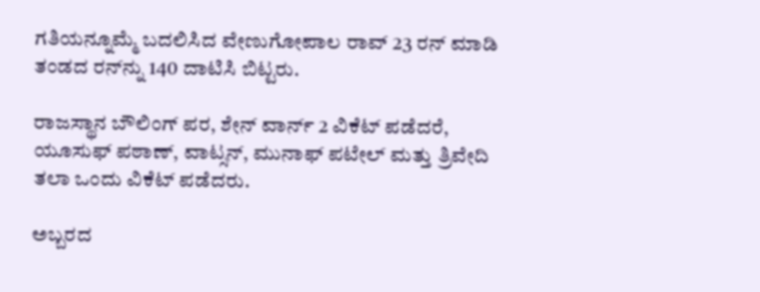ಗತಿಯನ್ನೂಮ್ಮೆ ಬದಲಿಸಿದ ವೇಣುಗೋಪಾಲ ರಾವ್ 23 ರನ್ ಮಾಡಿ ತಂಡದ ರನ್‌ನ್ನು 140 ದಾಟಿಸಿ ಬಿಟ್ಟರು.

ರಾಜಸ್ಥಾನ ಬೌಲಿಂಗ್ ಪರ, ಶೇನ್ ವಾರ್ನ್ 2 ವಿಕೆಟ್ ಪಡೆದರೆ, ಯೂಸುಫ್ ಪಠಾಣ್, ವಾಟ್ಸನ್, ಮುನಾಫ್ ಪಟೇಲ್ ಮತ್ತು ತ್ರಿವೇದಿ ತಲಾ ಒಂದು ವಿಕೆಟ್ ಪಡೆದರು.

ಅಬ್ಬರದ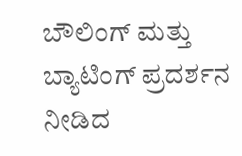ಬೌಲಿಂಗ್ ಮತ್ತು ಬ್ಯಾಟಿಂಗ್ ಪ್ರದರ್ಶನ ನೀಡಿದ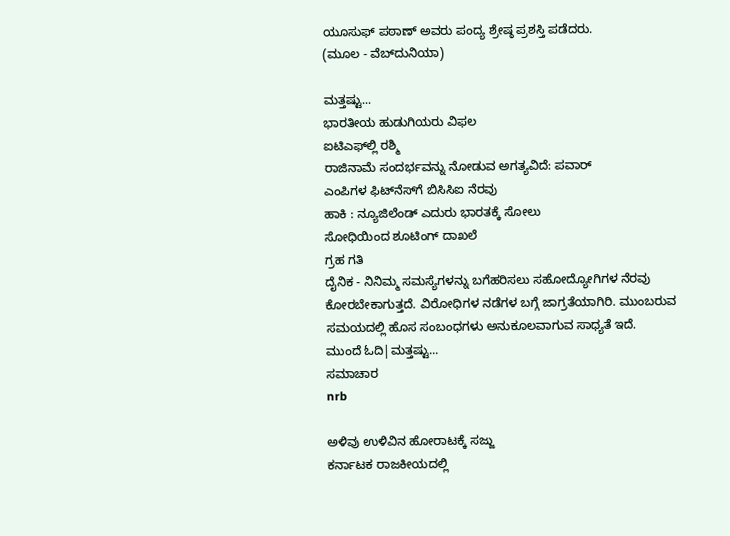ಯೂಸುಫ್ ಪಠಾಣ್ ಅವರು ಪಂದ್ಯ ಶ್ರೇಷ್ಠ ಪ್ರಶಸ್ತಿ ಪಡೆದರು.
(ಮೂಲ - ವೆಬ್‌ದುನಿಯಾ)

ಮತ್ತಷ್ಟು...
ಭಾರತೀಯ ಹುಡುಗಿಯರು ವಿಫಲ
ಐಟಿಎಫ್‌ಲ್ಲಿ ರಶ್ಮಿ
ರಾಜಿನಾಮೆ ಸಂದರ್ಭವನ್ನು ನೋಡುವ ಅಗತ್ಯವಿದೆ: ಪವಾರ್
ಎಂಪಿಗಳ ಫಿಟ್‌ನೆಸ್‌ಗೆ ಬಿಸಿಸಿಐ ನೆರವು
ಹಾಕಿ : ನ್ಯೂಜಿಲೆಂಡ್ ಎದುರು ಭಾರತಕ್ಕೆ ಸೋಲು
ಸೋಧಿಯಿಂದ ಶೂಟಿಂಗ್ ದಾಖಲೆ
ಗ್ರಹ ಗತಿ
ದೈನಿಕ - ನಿನಿಮ್ಮ ಸಮಸ್ಯೆಗಳನ್ನು ಬಗೆಹರಿಸಲು ಸಹೋದ್ಯೋಗಿಗಳ ನೆರವು ಕೋರಬೇಕಾಗುತ್ತದೆ. ವಿರೋಧಿಗಳ ನಡೆಗಳ ಬಗ್ಗೆ ಜಾಗ್ರತೆಯಾಗಿರಿ. ಮುಂಬರುವ ಸಮಯದಲ್ಲಿ ಹೊಸ ಸಂಬಂಧಗಳು ಅನುಕೂಲವಾಗುವ ಸಾಧ್ಯತೆ ಇದೆ.
ಮುಂದೆ ಓದಿ|ಮತ್ತಷ್ಟು...
ಸಮಾಚಾರ
nrb

ಅಳಿವು ಉಳಿವಿನ ಹೋರಾಟಕ್ಕೆ ಸಜ್ಜು
ಕರ್ನಾಟಕ ರಾಜಕೀಯದಲ್ಲಿ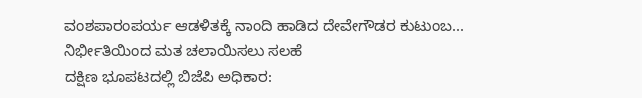ವಂಶಪಾರಂಪರ್ಯ ಆಡಳಿತಕ್ಕೆ ನಾಂದಿ ಹಾಡಿದ ದೇವೇಗೌಡರ ಕುಟುಂಬ...
ನಿರ್ಭೀತಿಯಿಂದ ಮತ ಚಲಾಯಿಸಲು ಸಲಹೆ
ದಕ್ಷಿಣ ಭೂಪಟದಲ್ಲಿ ಬಿಜೆಪಿ ಅಧಿಕಾರ: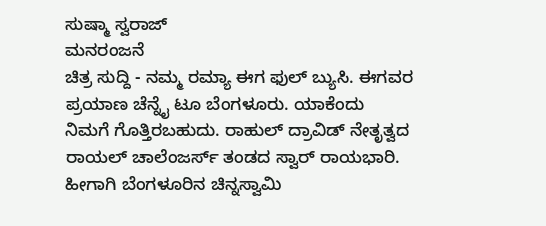ಸುಷ್ಮಾ ಸ್ವರಾಜ್
ಮನರಂಜನೆ
ಚಿತ್ರ ಸುದ್ದಿ - ನಮ್ಮ ರಮ್ಯಾ ಈಗ ಫುಲ್ ಬ್ಯುಸಿ. ಈಗವರ ಪ್ರಯಾಣ ಚೆನ್ನೈ ಟೂ ಬೆಂಗಳೂರು. ಯಾಕೆಂದು ನಿಮಗೆ ಗೊತ್ತಿರಬಹುದು. ರಾಹುಲ್ ದ್ರಾವಿಡ್ ನೇತೃತ್ವದ ರಾಯಲ್ ಚಾಲೆಂಜರ್ಸ್ ತಂಡದ ಸ್ವಾರ್ ರಾಯಭಾರಿ. ಹೀಗಾಗಿ ಬೆಂಗಳೂರಿನ ಚಿನ್ನಸ್ವಾಮಿ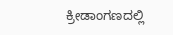ಕ್ರೀಡಾಂಗಣದಲ್ಲಿ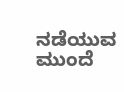ನಡೆಯುವ
ಮುಂದೆ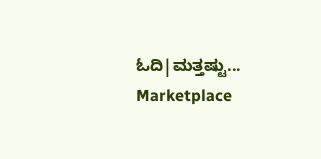ಓದಿ|ಮತ್ತಷ್ಟು...
Marketplace